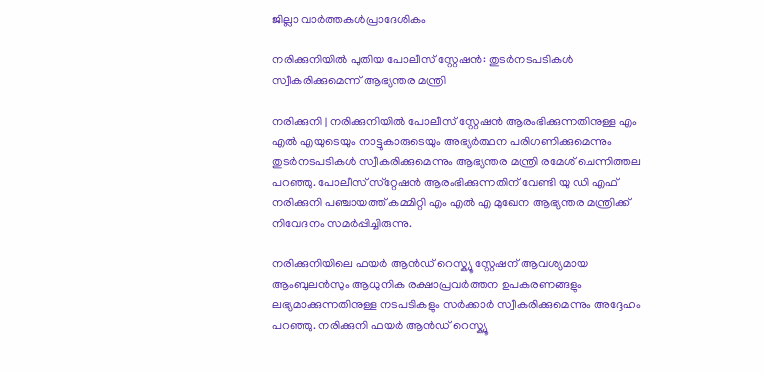ജില്ലാ വാർത്തകൾപ്രാദേശികം

നരിക്കുനിയിൽ പുതിയ പോലീസ് സ്റ്റേഷൻ: തുടർനടപടികൾ സ്വീകരിക്കുമെന്ന് ആഭ്യന്തര മന്ത്രി

നരിക്കുനി | നരിക്കുനിയിൽ പോലീസ് സ്റ്റേഷൻ ആരംഭിക്കുന്നതിനുള്ള എം എൽ എയുടെയും നാട്ടുകാരുടെയും അഭ്യർത്ഥന പരിഗണിക്കുമെന്നും തുടർനടപടികൾ സ്വീകരിക്കുമെന്നും ആഭ്യന്തര മന്ത്രി രമേശ് ചെന്നിത്തല പറഞ്ഞു. പോലീസ് സ്‌റ്റേഷൻ ആരംഭിക്കുന്നതിന് വേണ്ടി യു ഡി എഫ് നരിക്കുനി പഞ്ചായത്ത് കമ്മിറ്റി എം എൽ എ മുഖേന ആഭ്യന്തര മന്ത്രിക്ക് നിവേദനം സമർപ്പിച്ചിരുന്നു.

നരിക്കുനിയിലെ ഫയർ ആൻഡ് റെസ്ക്യൂ സ്റ്റേഷന് ആവശ്യമായ ആംബുലൻസും ആധുനിക രക്ഷാപ്രവർത്തന ഉപകരണങ്ങളും ലഭ്യമാക്കുന്നതിനുള്ള നടപടികളും സർക്കാർ സ്വീകരിക്കുമെന്നും അദ്ദേഹം പറഞ്ഞു. നരിക്കുനി ഫയർ ആൻഡ് റെസ്ക്യൂ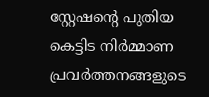സ്റ്റേഷന്റെ പുതിയ കെട്ടിട നിർമ്മാണ പ്രവർത്തനങ്ങളുടെ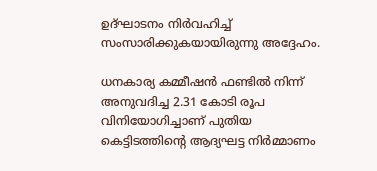ഉദ്ഘാടനം നിർവഹിച്ച് സംസാരിക്കുകയായിരുന്നു അദ്ദേഹം.

ധനകാര്യ കമ്മീഷൻ ഫണ്ടിൽ നിന്ന് അനുവദിച്ച 2.31 കോടി രൂപ വിനിയോഗിച്ചാണ് പുതിയ കെട്ടിടത്തിന്റെ ആദ്യഘട്ട നിർമ്മാണം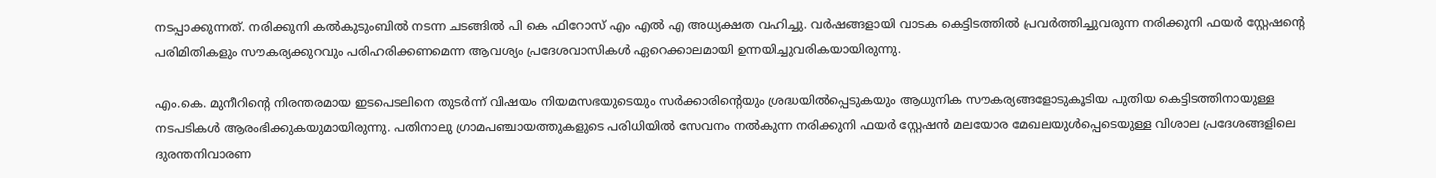നടപ്പാക്കുന്നത്. നരിക്കുനി കൽകുടുംബിൽ നടന്ന ചടങ്ങിൽ പി കെ ഫിറോസ് എം എൽ എ അധ്യക്ഷത വഹിച്ചു. വർഷങ്ങളായി വാടക കെട്ടിടത്തിൽ പ്രവർത്തിച്ചുവരുന്ന നരിക്കുനി ഫയർ സ്റ്റേഷന്റെ പരിമിതികളും സൗകര്യക്കുറവും പരിഹരിക്കണമെന്ന ആവശ്യം പ്രദേശവാസികൾ ഏറെക്കാലമായി ഉന്നയിച്ചുവരികയായിരുന്നു.

എം.കെ. മുനീറിന്റെ നിരന്തരമായ ഇടപെടലിനെ തുടർന്ന് വിഷയം നിയമസഭയുടെയും സർക്കാരിന്റെയും ശ്രദ്ധയിൽപ്പെടുകയും ആധുനിക സൗകര്യങ്ങളോടുകൂടിയ പുതിയ കെട്ടിടത്തിനായുള്ള നടപടികൾ ആരംഭിക്കുകയുമായിരുന്നു. പതിനാലു ഗ്രാമപഞ്ചായത്തുകളുടെ പരിധിയിൽ സേവനം നൽകുന്ന നരിക്കുനി ഫയർ സ്റ്റേഷൻ മലയോര മേഖലയുൾപ്പെടെയുള്ള വിശാല പ്രദേശങ്ങളിലെ ദുരന്തനിവാരണ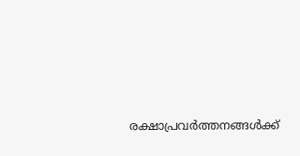രക്ഷാപ്രവർത്തനങ്ങൾക്ക്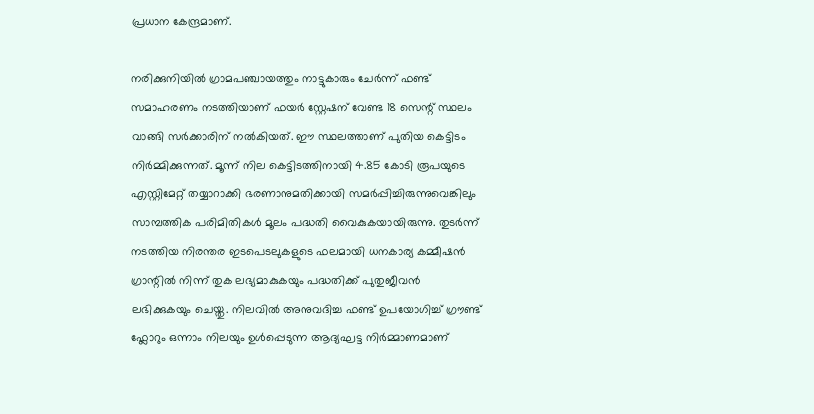പ്രധാന കേന്ദ്രമാണ്.

നരിക്കുനിയിൽ ഗ്രാമപഞ്ചായത്തും നാട്ടുകാരും ചേർന്ന് ഫണ്ട് സമാഹരണം നടത്തിയാണ് ഫയർ സ്റ്റേഷന് വേണ്ട 18 സെന്റ് സ്ഥലം വാങ്ങി സർക്കാരിന് നൽകിയത്. ഈ സ്ഥലത്താണ് പുതിയ കെട്ടിടം നിർമ്മിക്കുന്നത്. മൂന്ന് നില കെട്ടിടത്തിനായി 4.85 കോടി രൂപയുടെ എസ്റ്റിമേറ്റ് തയ്യാറാക്കി ഭരണാനുമതിക്കായി സമർപ്പിച്ചിരുന്നുവെങ്കിലും സാമ്പത്തിക പരിമിതികൾ മൂലം പദ്ധതി വൈകുകയായിരുന്നു. തുടർന്ന് നടത്തിയ നിരന്തര ഇടപെടലുകളുടെ ഫലമായി ധനകാര്യ കമ്മീഷൻ ഗ്രാന്റിൽ നിന്ന് തുക ലഭ്യമാകുകയും പദ്ധതിക്ക് പുതുജീവൻ ലഭിക്കുകയും ചെയ്തു. നിലവിൽ അനുവദിച്ച ഫണ്ട് ഉപയോഗിച്ച് ഗ്രൗണ്ട് ഫ്ലോറും ഒന്നാം നിലയും ഉൾപ്പെടുന്ന ആദ്യഘട്ട നിർമ്മാണമാണ്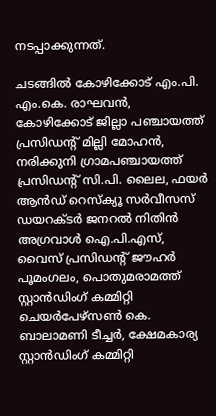നടപ്പാക്കുന്നത്.

ചടങ്ങിൽ കോഴിക്കോട് എം.പി. എം.കെ. രാഘവൻ, കോഴിക്കോട് ജില്ലാ പഞ്ചായത്ത് പ്രസിഡന്റ് മില്ലി മോഹൻ, നരിക്കുനി ഗ്രാമപഞ്ചായത്ത് പ്രസിഡന്റ് സി.പി. ലൈല, ഫയർ ആൻഡ് റെസ്ക്യൂ സർവീസസ് ഡയറക്ടർ ജനറൽ നിതിൻ അഗ്രവാൾ ഐ.പി.എസ്, വൈസ് പ്രസിഡന്റ് ജൗഹർ പൂമംഗലം, പൊതുമരാമത്ത് സ്റ്റാൻഡിംഗ് കമ്മിറ്റി ചെയർപേഴ്സൺ കെ. ബാലാമണി ടീച്ചർ, ക്ഷേമകാര്യ സ്റ്റാൻഡിംഗ് കമ്മിറ്റി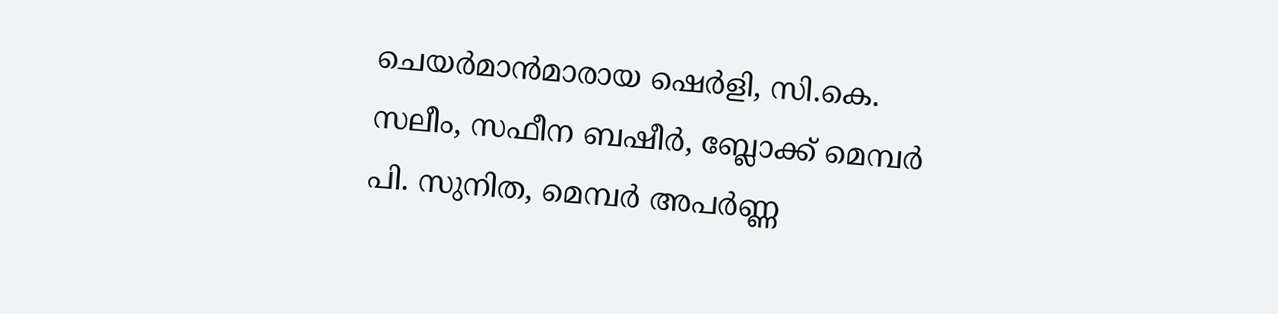ചെയർമാൻമാരായ ഷെർളി, സി.കെ. സലീം, സഫീന ബഷീർ, ബ്ലോക്ക് മെമ്പർ പി. സുനിത, മെമ്പർ അപർണ്ണ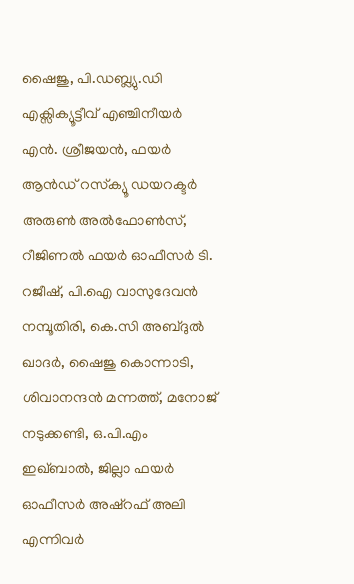ഷൈജു, പി.ഡബ്ല്യു.ഡി എക്സിക്യൂട്ടീവ് എഞ്ചിനീയർ എൻ. ശ്രീജയൻ, ഫയർ ആൻഡ് റസ്‌ക്യൂ ഡയറക്ടർ അരുൺ അൽഫോൺസ്, റീജിണൽ ഫയർ ഓഫീസർ ടി. റജീഷ്, പി.ഐ വാസുദേവൻ നമ്പൂതിരി, കെ.സി അബ്ദുൽ ഖാദർ, ഷൈജു കൊന്നാടി, ശിവാനന്ദൻ മന്നത്ത്, മനോജ് നടുക്കണ്ടി, ഒ.പി.എം ഇഖ്‌ബാൽ, ജില്ലാ ഫയർ ഓഫീസർ അഷ്റഫ് അലി എന്നിവർ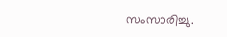സംസാരിച്ചു.